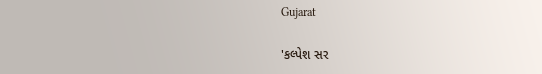Gujarat

'કલ્પેશ સર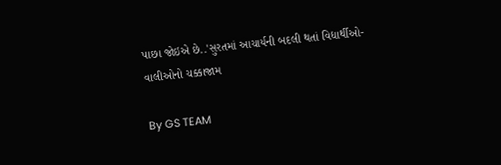પાછા જોઇએ છે..'સુરતમાં આચાર્યની બદલી થતાં વિદ્યાર્થીઓ-વાલીઓનો ચક્કાજામ

By GS TEAM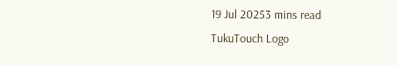19 Jul 20253 mins read
TukuTouch Logo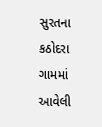સુરતના કઠોદરા ગામમાં આવેલી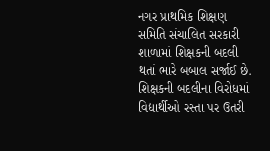નગર પ્રાથમિક શિક્ષણ સમિતિ સંચાલિત સરકારી શાળામાં શિક્ષકની બદલી થતાં ભારે બબાલ સર્જાઈ છે. શિક્ષકની બદલીના વિરોધમાં વિદ્યાર્થીઓ રસ્તા પર ઉતરી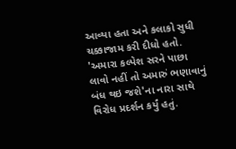આવ્યા હતા અને કલાકો સુધી ચક્કાજામ કરી દીધો હતો. 'અમારા કલ્પેશ સરને પાછા લાવો નહીં તો અમારું ભણાવાનું બંધ થઇ જશે'ના નારા સાથે વિરોધ પ્રદર્શન કર્યું હતું.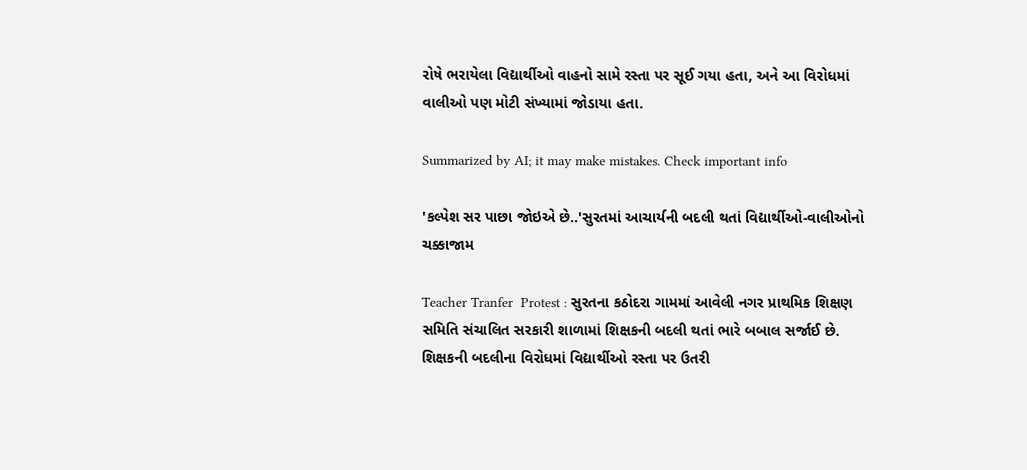રોષે ભરાયેલા વિદ્યાર્થીઓ વાહનો સામે રસ્તા પર સૂઈ ગયા હતા, અને આ વિરોધમાં વાલીઓ પણ મોટી સંખ્યામાં જોડાયા હતા.

Summarized by AI; it may make mistakes. Check important info

'કલ્પેશ સર પાછા જોઇએ છે..'સુરતમાં આચાર્યની બદલી થતાં વિદ્યાર્થીઓ-વાલીઓનો ચક્કાજામ

Teacher Tranfer  Protest : સુરતના કઠોદરા ગામમાં આવેલી નગર પ્રાથમિક શિક્ષણ સમિતિ સંચાલિત સરકારી શાળામાં શિક્ષકની બદલી થતાં ભારે બબાલ સર્જાઈ છે. શિક્ષકની બદલીના વિરોધમાં વિદ્યાર્થીઓ રસ્તા પર ઉતરી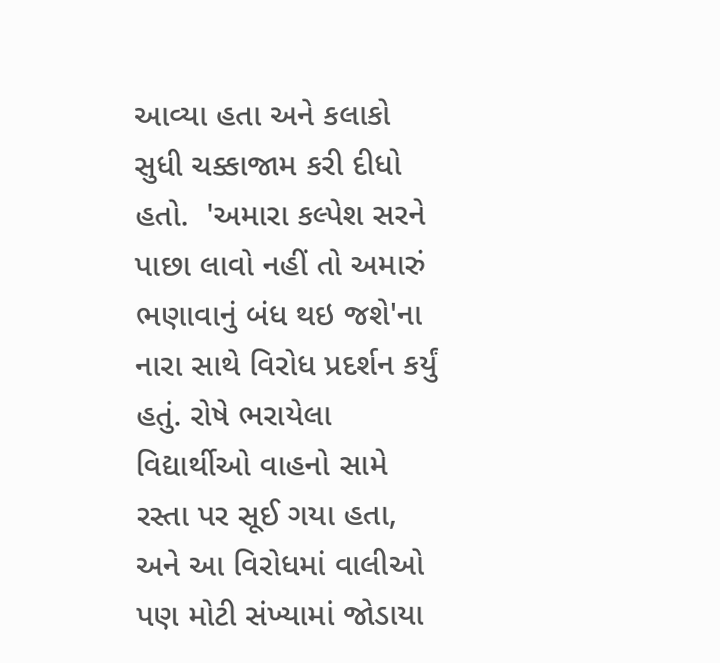આવ્યા હતા અને કલાકો સુધી ચક્કાજામ કરી દીધો હતો.  'અમારા કલ્પેશ સરને પાછા લાવો નહીં તો અમારું ભણાવાનું બંધ થઇ જશે'ના નારા સાથે વિરોધ પ્રદર્શન કર્યું હતું. રોષે ભરાયેલા વિદ્યાર્થીઓ વાહનો સામે રસ્તા પર સૂઈ ગયા હતા, અને આ વિરોધમાં વાલીઓ પણ મોટી સંખ્યામાં જોડાયા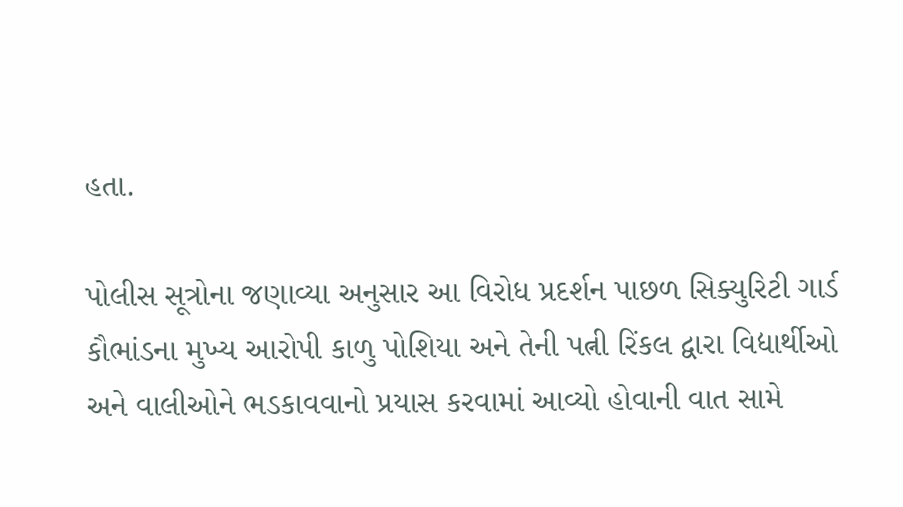હતા.

પોલીસ સૂત્રોના જણાવ્યા અનુસાર આ વિરોધ પ્રદર્શન પાછળ સિક્યુરિટી ગાર્ડ કૌભાંડના મુખ્ય આરોપી કાળુ પોશિયા અને તેની પત્ની રિંકલ દ્વારા વિદ્યાર્થીઓ અને વાલીઓને ભડકાવવાનો પ્રયાસ કરવામાં આવ્યો હોવાની વાત સામે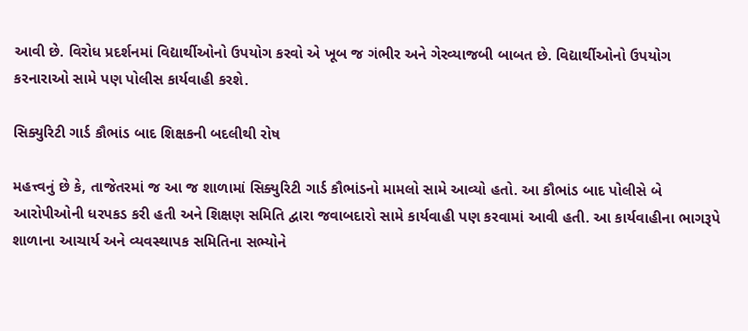આવી છે. વિરોધ પ્રદર્શનમાં વિદ્યાર્થીઓનો ઉપયોગ કરવો એ ખૂબ જ ગંભીર અને ગેરવ્યાજબી બાબત છે. વિદ્યાર્થીઓનો ઉપયોગ કરનારાઓ સામે પણ પોલીસ કાર્યવાહી કરશે.

સિક્યુરિટી ગાર્ડ કૌભાંડ બાદ શિક્ષકની બદલીથી રોષ

મહત્ત્વનું છે કે, તાજેતરમાં જ આ જ શાળામાં સિક્યુરિટી ગાર્ડ કૌભાંડનો મામલો સામે આવ્યો હતો. આ કૌભાંડ બાદ પોલીસે બે આરોપીઓની ધરપકડ કરી હતી અને શિક્ષણ સમિતિ દ્વારા જવાબદારો સામે કાર્યવાહી પણ કરવામાં આવી હતી. આ કાર્યવાહીના ભાગરૂપે શાળાના આચાર્ય અને વ્યવસ્થાપક સમિતિના સભ્યોને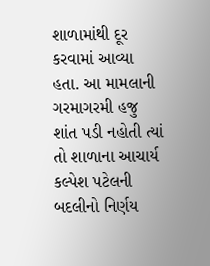શાળામાંથી દૂર કરવામાં આવ્યા હતા. આ મામલાની ગરમાગરમી હજુ શાંત પડી નહોતી ત્યાં તો શાળાના આચાર્ય કલ્પેશ પટેલની બદલીનો નિર્ણય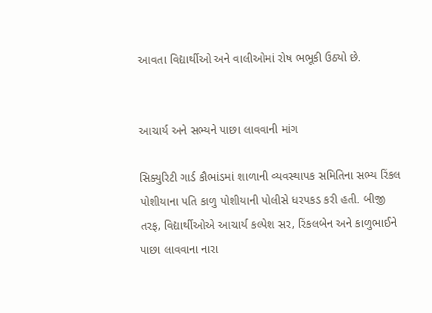આવતા વિદ્યાર્થીઓ અને વાલીઓમાં રોષ ભભૂકી ઉઠ્યો છે.


આચાર્ય અને સભ્યને પાછા લાવવાની માંગ

સિક્યુરિટી ગાર્ડ કૌભાંડમાં શાળાની વ્યવસ્થાપક સમિતિના સભ્ય રિંકલ પોશીયાના પતિ કાળુ પોશીયાની પોલીસે ધરપકડ કરી હતી. બીજી તરફ, વિદ્યાર્થીઓએ આચાર્ય કલ્પેશ સર, રિંકલબેન અને કાળુભાઈને પાછા લાવવાના નારા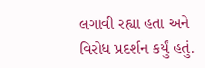લગાવી રહ્યા હતા અને વિરોધ પ્રદર્શન કર્યું હતું.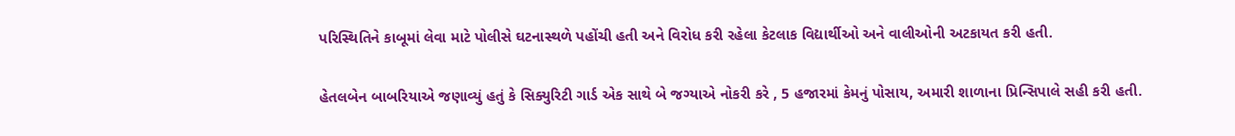પરિસ્થિતિને કાબૂમાં લેવા માટે પોલીસે ઘટનાસ્થળે પહોંચી હતી અને વિરોધ કરી રહેલા કેટલાક વિદ્યાર્થીઓ અને વાલીઓની અટકાયત કરી હતી.

હેતલબેન બાબરિયાએ જણાવ્યું હતું કે સિક્યુરિટી ગાર્ડ એક સાથે બે જગ્યાએ નોકરી કરે , 5 હજારમાં કેમનું પોસાય, અમારી શાળાના પ્રિન્સિપાલે સહી કરી હતી.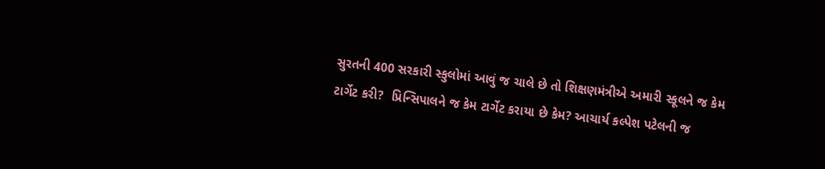સુરતની 400 સરકારી સ્કુલોમાં આવું જ ચાલે છે તો શિક્ષણમંત્રીએ અમારી સ્કૂલને જ કેમ ટાર્ગેટ કરી?  પ્રિન્સિપાલને જ કેમ ટાર્ગેટ કરાયા છે કેમ? આચાર્ય કલ્પેશ પટેલની જ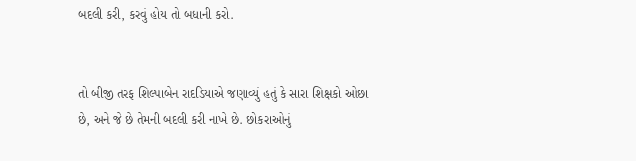બદલી કરી, કરવું હોય તો બધાની કરો.


તો બીજી તરફ શિલ્પાબેન રાદડિયાએ જણાવ્યું હતું કે સારા શિક્ષકો ઓછા છે, અને જે છે તેમની બદલી કરી નાખે છે. છોકરાઓનું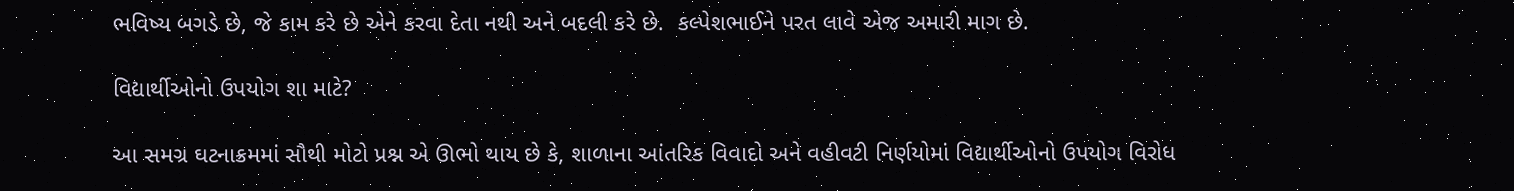ભવિષ્ય બગડે છે, જે કામ કરે છે એને કરવા દેતા નથી અને બદલી કરે છે.  કલ્પેશભાઈને પરત લાવે એજ અમારી માગ છે.

વિદ્યાર્થીઓનો ઉપયોગ શા માટે?

આ સમગ્ર ઘટનાક્રમમાં સૌથી મોટો પ્રશ્ન એ ઊભો થાય છે કે, શાળાના આંતરિક વિવાદો અને વહીવટી નિર્ણયોમાં વિદ્યાર્થીઓનો ઉપયોગ વિરોધ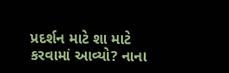પ્રદર્શન માટે શા માટે કરવામાં આવ્યો? નાના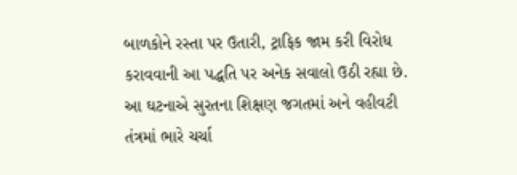બાળકોને રસ્તા પર ઉતારી, ટ્રાફિક જામ કરી વિરોધ કરાવવાની આ પદ્ધતિ પર અનેક સવાલો ઉઠી રહ્યા છે. આ ઘટનાએ સુરતના શિક્ષણ જગતમાં અને વહીવટી તંત્રમાં ભારે ચર્ચા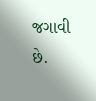જગાવી છે.